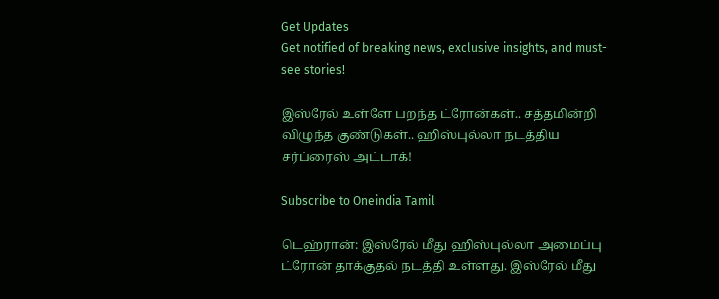Get Updates
Get notified of breaking news, exclusive insights, and must-see stories!

இஸ்ரேல் உள்ளே பறந்த ட்ரோன்கள்.. சத்தமின்றி விழுந்த குண்டுகள்.. ஹிஸ்புல்லா நடத்திய சர்ப்ரைஸ் அட்டாக்!

Subscribe to Oneindia Tamil

டெஹ்ரான்: இஸ்ரேல் மீது ஹிஸ்புல்லா அமைப்பு ட்ரோன் தாக்குதல் நடத்தி உள்ளது. இஸ்ரேல் மீது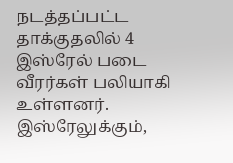நடத்தப்பட்ட தாக்குதலில் 4 இஸ்ரேல் படை வீரர்கள் பலியாகி உள்ளனர். இஸ்ரேலுக்கும்,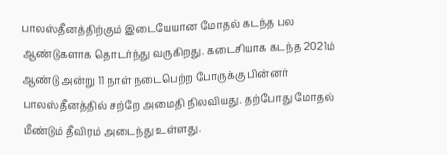பாலஸ்தீனத்திற்கும் இடையேயான மோதல் கடந்த பல ஆண்டுகளாக தொடர்ந்து வருகிறது. கடைசியாக கடந்த 2021ம் ஆண்டு அன்று 11 நாள் நடைபெற்ற போருக்கு பின்னர் பாலஸ்தீனத்தில் சற்றே அமைதி நிலவியது. தற்போது மோதல் மீண்டும் தீவிரம் அடைந்து உள்ளது.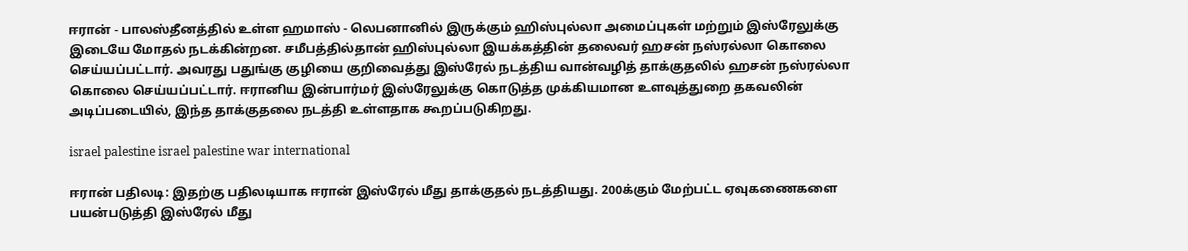ஈரான் - பாலஸ்தீனத்தில் உள்ள ஹமாஸ் - லெபனானில் இருக்கும் ஹிஸ்புல்லா அமைப்புகள் மற்றும் இஸ்ரேலுக்கு இடையே மோதல் நடக்கின்றன. சமீபத்தில்தான் ஹிஸ்புல்லா இயக்கத்தின் தலைவர் ஹசன் நஸ்ரல்லா கொலை செய்யப்பட்டார். அவரது பதுங்கு குழியை குறிவைத்து இஸ்ரேல் நடத்திய வான்வழித் தாக்குதலில் ஹசன் நஸ்ரல்லா கொலை செய்யப்பட்டார். ஈரானிய இன்பார்மர் இஸ்ரேலுக்கு கொடுத்த முக்கியமான உளவுத்துறை தகவலின் அடிப்படையில், இந்த தாக்குதலை நடத்தி உள்ளதாக கூறப்படுகிறது.

israel palestine israel palestine war international

ஈரான் பதிலடி: இதற்கு பதிலடியாக ஈரான் இஸ்ரேல் மீது தாக்குதல் நடத்தியது. 200க்கும் மேற்பட்ட ஏவுகணைகளை பயன்படுத்தி இஸ்ரேல் மீது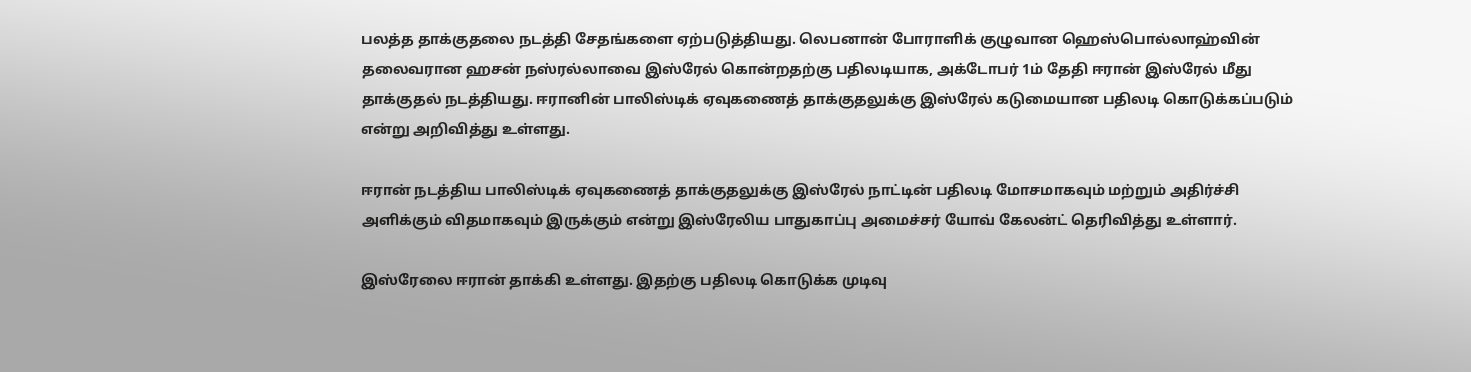பலத்த தாக்குதலை நடத்தி சேதங்களை ஏற்படுத்தியது. லெபனான் போராளிக் குழுவான ஹெஸ்பொல்லாஹ்வின் தலைவரான ஹசன் நஸ்ரல்லாவை இஸ்ரேல் கொன்றதற்கு பதிலடியாக, அக்டோபர் 1ம் தேதி ஈரான் இஸ்ரேல் மீது தாக்குதல் நடத்தியது. ஈரானின் பாலிஸ்டிக் ஏவுகணைத் தாக்குதலுக்கு இஸ்ரேல் கடுமையான பதிலடி கொடுக்கப்படும் என்று அறிவித்து உள்ளது.

ஈரான் நடத்திய பாலிஸ்டிக் ஏவுகணைத் தாக்குதலுக்கு இஸ்ரேல் நாட்டின் பதிலடி மோசமாகவும் மற்றும் அதிர்ச்சி அளிக்கும் விதமாகவும் இருக்கும் என்று இஸ்ரேலிய பாதுகாப்பு அமைச்சர் யோவ் கேலன்ட் தெரிவித்து உள்ளார்.

இஸ்ரேலை ஈரான் தாக்கி உள்ளது. இதற்கு பதிலடி கொடுக்க முடிவு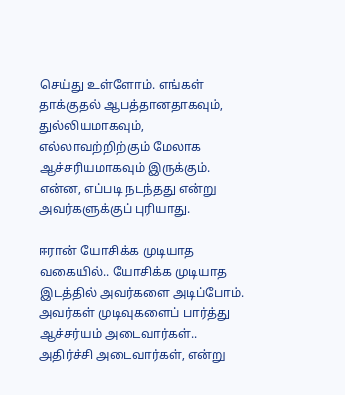செய்து உள்ளோம். எங்கள் தாக்குதல் ஆபத்தானதாகவும், துல்லியமாகவும், எல்லாவற்றிற்கும் மேலாக ஆச்சரியமாகவும் இருக்கும். என்ன, எப்படி நடந்தது என்று அவர்களுக்குப் புரியாது.

ஈரான் யோசிக்க முடியாத வகையில்.. யோசிக்க முடியாத இடத்தில் அவர்களை அடிப்போம். அவர்கள் முடிவுகளைப் பார்த்து ஆச்சர்யம் அடைவார்கள்.. அதிர்ச்சி அடைவார்கள், என்று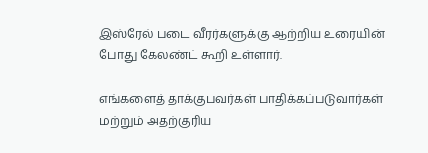இஸ்ரேல் படை வீரர்களுக்கு ஆற்றிய உரையின் போது கேலண்ட் கூறி உள்ளார்.

எங்களைத் தாக்குபவர்கள் பாதிக்கப்படுவார்கள் மற்றும் அதற்குரிய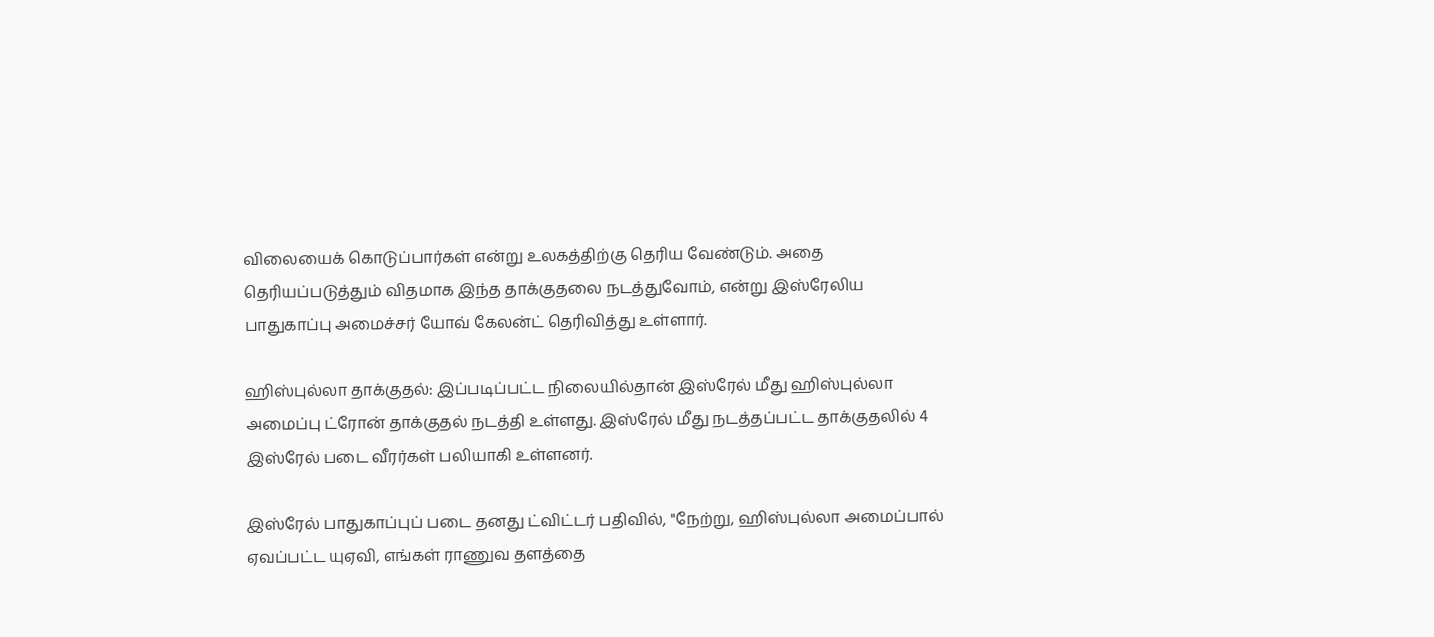விலையைக் கொடுப்பார்கள் என்று உலகத்திற்கு தெரிய வேண்டும். அதை தெரியப்படுத்தும் விதமாக இந்த தாக்குதலை நடத்துவோம், என்று இஸ்ரேலிய பாதுகாப்பு அமைச்சர் யோவ் கேலன்ட் தெரிவித்து உள்ளார்.

ஹிஸ்புல்லா தாக்குதல்: இப்படிப்பட்ட நிலையில்தான் இஸ்ரேல் மீது ஹிஸ்புல்லா அமைப்பு ட்ரோன் தாக்குதல் நடத்தி உள்ளது. இஸ்ரேல் மீது நடத்தப்பட்ட தாக்குதலில் 4 இஸ்ரேல் படை வீரர்கள் பலியாகி உள்ளனர்.

இஸ்ரேல் பாதுகாப்புப் படை தனது ட்விட்டர் பதிவில், "நேற்று, ஹிஸ்புல்லா அமைப்பால் ஏவப்பட்ட யுஏவி, எங்கள் ராணுவ தளத்தை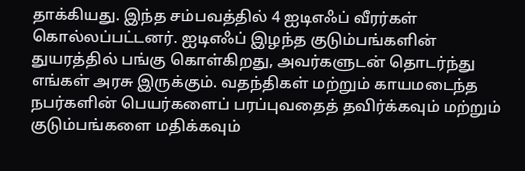தாக்கியது. இந்த சம்பவத்தில் 4 ஐடிஎஃப் வீரர்கள் கொல்லப்பட்டனர். ஐடிஎஃப் இழந்த குடும்பங்களின் துயரத்தில் பங்கு கொள்கிறது, அவர்களுடன் தொடர்ந்து எங்கள் அரசு இருக்கும். வதந்திகள் மற்றும் காயமடைந்த நபர்களின் பெயர்களைப் பரப்புவதைத் தவிர்க்கவும் மற்றும் குடும்பங்களை மதிக்கவும்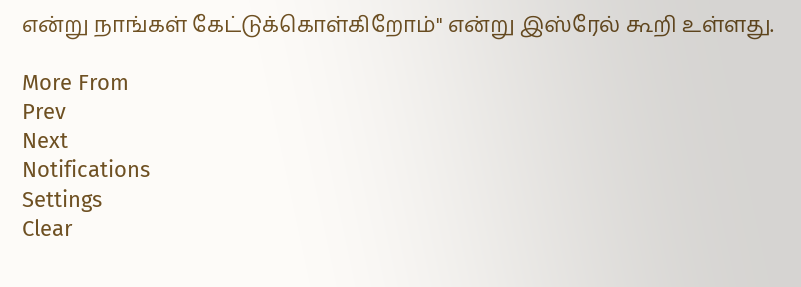என்று நாங்கள் கேட்டுக்கொள்கிறோம்" என்று இஸ்ரேல் கூறி உள்ளது.

More From
Prev
Next
Notifications
Settings
Clear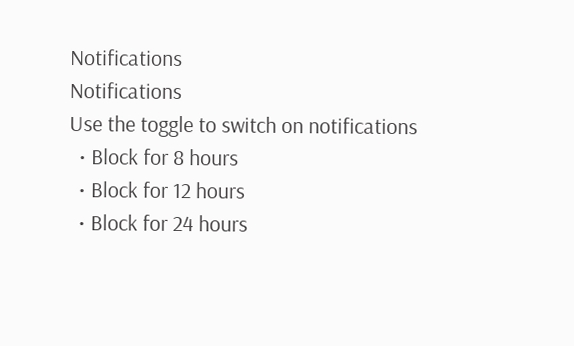Notifications
Notifications
Use the toggle to switch on notifications
  • Block for 8 hours
  • Block for 12 hours
  • Block for 24 hours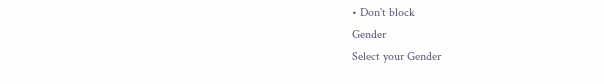• Don't block
Gender
Select your Gender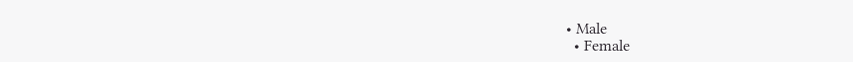• Male
  • Female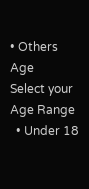• Others
Age
Select your Age Range
  • Under 18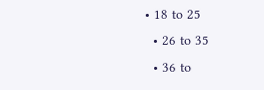• 18 to 25
  • 26 to 35
  • 36 to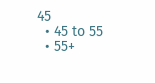45
  • 45 to 55
  • 55+